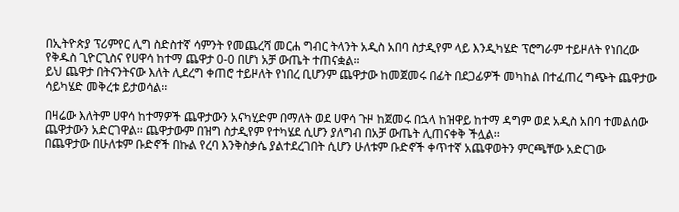በኢትዮጵያ ፕሪምየር ሊግ ስድስተኛ ሳምንት የመጨረሻ መርሐ ግብር ትላንት አዲስ አበባ ስታዲየም ላይ እንዲካሄድ ፕሮግራም ተይዞለት የነበረው የቅዱስ ጊዮርጊስና የሀዋሳ ከተማ ጨዋታ 0-0 በሆነ አቻ ውጤት ተጠናቋል።
ይህ ጨዋታ በትናንትናው እለት ሊደረግ ቀጠሮ ተይዞለት የነበረ ቢሆንም ጨዋታው ከመጀመሩ በፊት በደጋፊዎች መካከል በተፈጠረ ግጭት ጨዋታው ሳይካሄድ መቅረቱ ይታወሳል፡፡

በዛሬው እለትም ሀዋሳ ከተማዎች ጨዋታውን አናካሂድም በማለት ወደ ሀዋሳ ጉዞ ከጀመሩ በኋላ ከዝዋይ ከተማ ዳግም ወደ አዲስ አበባ ተመልሰው ጨዋታውን አድርገዋል፡፡ ጨዋታውም በዝግ ስታዲየም የተካሄደ ሲሆን ያለግብ በአቻ ውጤት ሊጠናቀቅ ችሏል፡፡
በጨዋታው በሁለቱም ቡድኖች በኩል የረባ እንቅስቃሴ ያልተደረገበት ሲሆን ሁለቱም ቡድኖች ቀጥተኛ አጨዋወትን ምርጫቸው አድርገው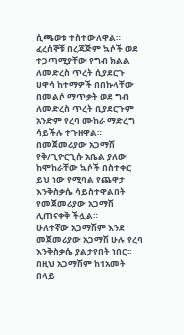ሲጫወቱ ተስተውለዋል። ፈረሰኞቹ በረጃጅም ኳሶች ወደ ተጋጣሚያቸው የግብ ክልል ለመድረስ ጥረት ሲያደርጉ ሀዋሳ ከተማዎች በበኩላቸው በመልሶ ማጥቃት ወደ ግብ ለመድረስ ጥረት ቢያደርጉም አንድም የረባ ሙከራ ማድረግ ሳይችሉ ተጉዘዋል። በመጀመሪያው አጋማሽ የቅ/ጊዮርጊሱ አቤል ያለው ከሞከራቸው ኳሶች በስተቀር ይህ ነው የሚባል የጨዋታ እንቅስቃሴ ሳይስተዋልበት የመጀመሪያው አጋማሽ ሊጠናቀቅ ችሏል።
ሁለተኛው አጋማሽም እንደ መጀመሪያው አጋማሽ ሁሉ የረባ እንቅስቃሴ ያልታየበት ነበር፡፡ በዚህ አጋማሽም ከ1አመት በላይ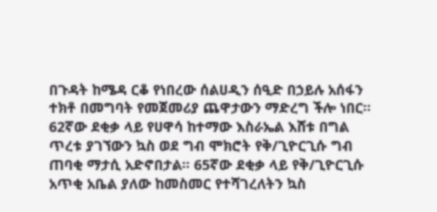በጉዳት ከሜዳ ርቆ የነበረው ሰልሀዲን ሰዒድ በኃይሉ አሰፋን ተክቶ በመግባት የመጀመሪያ ጨዋታውን ማድረግ ችሎ ነበር፡፡
62ኛው ደቂቃ ላይ የሀዋሳ ከተማው እስራኤል እሸቱ በግል ጥረቱ ያገኘውን ኳስ ወደ ግብ ሞክሮት የቅ/ጊዮርጊሱ ግብ ጠባቂ ማታሲ አድኖበታል። 65ኛው ደቂቃ ላይ የቅ/ጊዮርጊሱ አጥቂ አቤል ያለው ከመስመር የተሻገረለትን ኳስ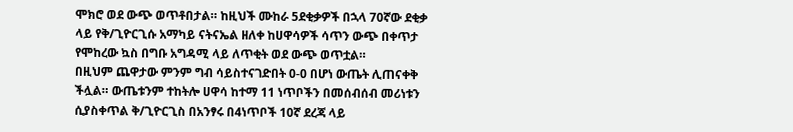ሞክሮ ወደ ውጭ ወጥቶበታል። ከዚህች ሙከራ 5ደቂቃዎች በኋላ 70ኛው ደቂቃ ላይ የቅ/ጊዮርጊሱ አማካይ ናትናኤል ዘለቀ ከሀዋሳዎች ሳጥን ውጭ በቀጥታ የሞከረው ኳስ በግቡ አግዳሚ ላይ ለጥቂት ወደ ውጭ ወጥቷል።
በዚህም ጨዋታው ምንም ግብ ሳይስተናገድበት 0-0 በሆነ ውጤት ሊጠናቀቅ ችሏል። ውጤቱንም ተከትሎ ሀዋሳ ከተማ 11 ነጥቦችን በመሰብሰብ መሪነቱን ሲያስቀጥል ቅ/ጊዮርጊስ በአንፃሩ በ4ነጥቦች 10ኛ ደረጃ ላይ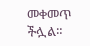መቀመጥ ችሏል።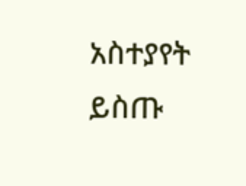አስተያየት ይስጡ